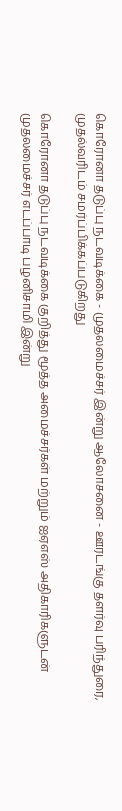கொரோனா தடுப்பு நடவடிக்கை - முதலமைச்சர் இன்று ஆலோசனை - ஊரடங்கு தளர்வு பரிந்துரை, முதல்வரிடம் சமர்ப்பிக்கப்படுகிறது

கொரோனா தடுப்பு நடவடிக்கை குறித்து மூத்த அமைச்சர்கள் மற்றும் ஐஏஎஸ் அதிகாரிகளுடன் முதலமைச்சர் எடப்பாடி பழனிசாமி இன்று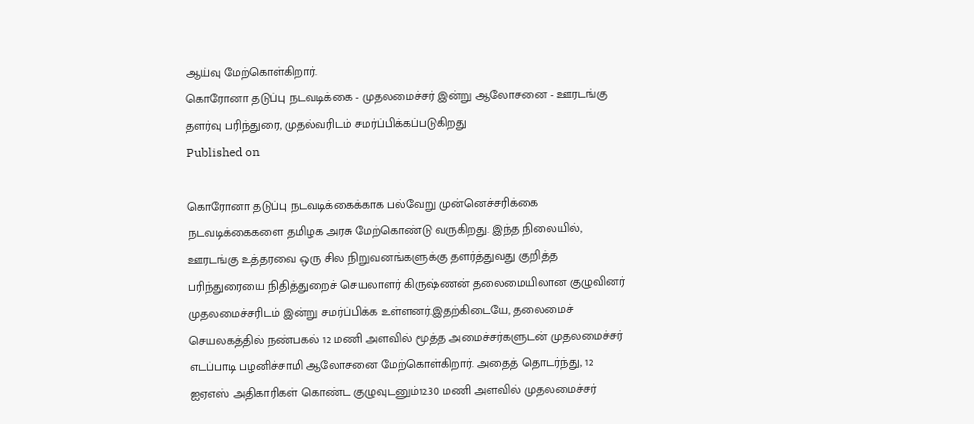ஆய்வு மேற்கொள்கிறார்.
கொரோனா தடுப்பு நடவடிக்கை - முதலமைச்சர் இன்று ஆலோசனை - ஊரடங்கு தளர்வு பரிந்துரை, முதல்வரிடம் சமர்ப்பிக்கப்படுகிறது
Published on

கொரோனா தடுப்பு நடவடிக்கைக்காக பல்வேறு முன்னெச்சரிக்கை நடவடிக்கைகளை தமிழக அரசு மேற்கொண்டு வருகிறது. இந்த நிலையில், ஊரடங்கு உத்தரவை ஒரு சில நிறுவனங்களுக்கு தளர்த்துவது குறித்த பரிந்துரையை நிதித்துறைச் செயலாளர் கிருஷ்ணன் தலைமையிலான குழுவினர் முதலமைச்சரிடம் இன்று சமர்ப்பிக்க உள்ளனர்.இதற்கிடையே, தலைமைச் செயலகத்தில் நண்பகல் 12 மணி அளவில் மூத்த அமைச்சர்களுடன் முதலமைச்சர் எடப்பாடி பழனிச்சாமி ஆலோசனை மேற்கொள்கிறார். அதைத் தொடர்ந்து, 12 ஐஏஎஸ் அதிகாரிகள் கொண்ட குழுவுடனும்12.30 மணி அளவில் முதலமைச்சர்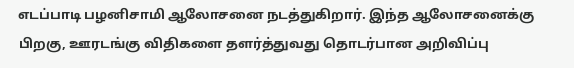எடப்பாடி பழனிசாமி ஆலோசனை நடத்துகிறார். இந்த ஆலோசனைக்கு பிறகு, ஊரடங்கு விதிகளை தளர்த்துவது தொடர்பான அறிவிப்பு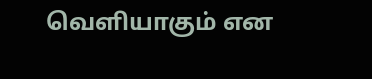வெளியாகும் என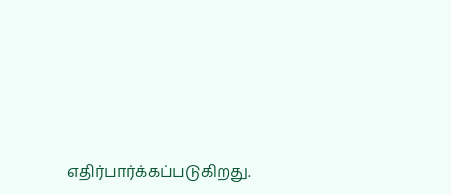எதிர்பார்க்கப்படுகிறது.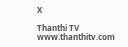X

Thanthi TV
www.thanthitv.com